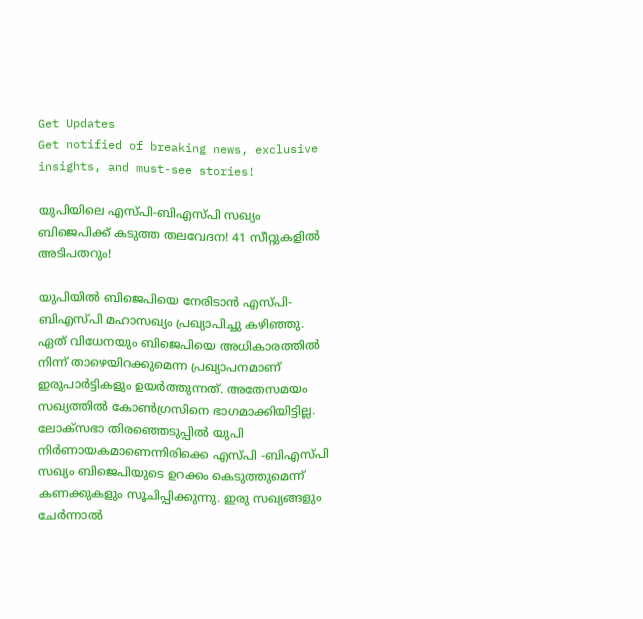Get Updates
Get notified of breaking news, exclusive insights, and must-see stories!

യുപിയിലെ എസ്പി-ബിഎസ്പി സഖ്യം ബിജെപിക്ക് കടുത്ത തലവേദന! 41 സീറ്റുകളില്‍ അടിപതറും!

യുപിയില്‍ ബിജെപിയെ നേരിടാന്‍ എസ്പി-ബിഎസ്പി മഹാസഖ്യം പ്രഖ്യാപിച്ചു കഴിഞ്ഞു. ഏത് വിധേനയും ബിജെപിയെ അധികാരത്തില്‍ നിന്ന് താഴെയിറക്കുമെന്ന പ്രഖ്യാപനമാണ് ഇരുപാര്‍ട്ടികളും ഉയര്‍ത്തുന്നത്. അതേസമയം സഖ്യത്തില്‍ കോണ്‍ഗ്രസിനെ ഭാഗമാക്കിയിട്ടില്ല. ലോക്സഭാ തിരഞ്ഞെടുപ്പില്‍ യുപി നിര്‍ണായകമാണെന്നിരിക്കെ എസ്പി -ബിഎസ്പി സഖ്യം ബിജെപിയുടെ ഉറക്കം കെടുത്തുമെന്ന് കണക്കുകളും സൂചിപ്പിക്കുന്നു. ഇരു സഖ്യങ്ങളും ചേര്‍ന്നാല്‍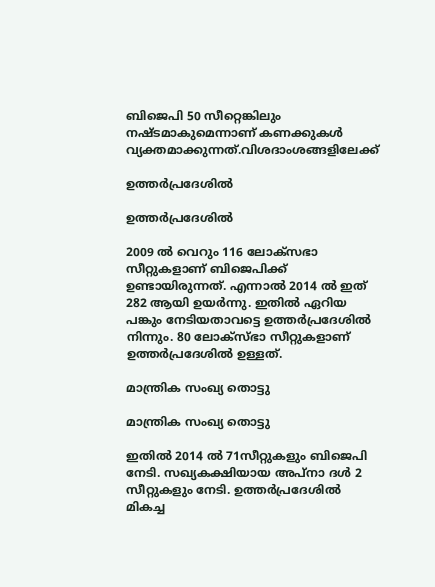ബിജെപി 50 സീറ്റെങ്കിലും നഷ്ടമാകുമെന്നാണ് കണക്കുകള്‍ വ്യക്തമാക്കുന്നത്.വിശദാംശങ്ങളിലേക്ക്

ഉത്തര്‍പ്രദേശില്‍

ഉത്തര്‍പ്രദേശില്‍

2009 ല്‍ വെറും 116 ലോക്സഭാ സീറ്റുകളാണ് ബിജെപിക്ക് ഉണ്ടായിരുന്നത്. എന്നാല്‍ 2014 ല്‍ ഇത് 282 ആയി ഉയര്‍ന്നു. ഇതില്‍ ഏറിയ പങ്കും നേടിയതാവട്ടെ ഉത്തര്‍പ്രദേശില്‍ നിന്നും. 80 ലോക്സ്ഭാ സീറ്റുകളാണ് ഉത്തര്‍പ്രദേശില്‍ ഉള്ളത്.

മാന്ത്രിക സംഖ്യ തൊട്ടു

മാന്ത്രിക സംഖ്യ തൊട്ടു

ഇതില്‍ 2014 ല്‍ 71സീറ്റുകളും ബിജെപി നേടി. സഖ്യകക്ഷിയായ അപ്നാ ദള്‍ 2 സീറ്റുകളും നേടി. ഉത്തര്‍പ്രദേശില്‍ മികച്ച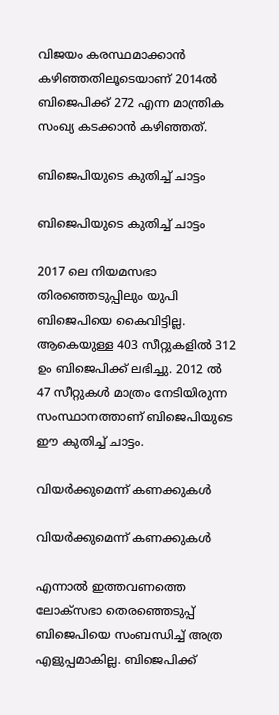വിജയം കരസ്ഥമാക്കാന്‍ കഴിഞ്ഞതിലൂടെയാണ് 2014ല്‍ ബിജെപിക്ക് 272 എന്ന മാന്ത്രിക സംഖ്യ കടക്കാന്‍ കഴിഞ്ഞത്.

ബിജെപിയുടെ കുതിച്ച് ചാട്ടം

ബിജെപിയുടെ കുതിച്ച് ചാട്ടം

2017 ലെ നിയമസഭാ തിരഞ്ഞെടുപ്പിലും യുപി ബിജെപിയെ കൈവിട്ടില്ല. ആകെയുള്ള 403 സീറ്റുകളില്‍ 312 ഉം ബിജെപിക്ക് ലഭിച്ചു. 2012 ല്‍ 47 സീറ്റുകള്‍ മാത്രം നേടിയിരുന്ന സംസ്ഥാനത്താണ് ബിജെപിയുടെ ഈ കുതിച്ച് ചാട്ടം.

വിയര്‍ക്കുമെന്ന് കണക്കുകള്‍

വിയര്‍ക്കുമെന്ന് കണക്കുകള്‍

എന്നാല്‍ ഇത്തവണത്തെ ലോക്സഭാ തെരഞ്ഞെടുപ്പ് ബിജെപിയെ സംബന്ധിച്ച് അത്ര എളുപ്പമാകില്ല. ബിജെപിക്ക്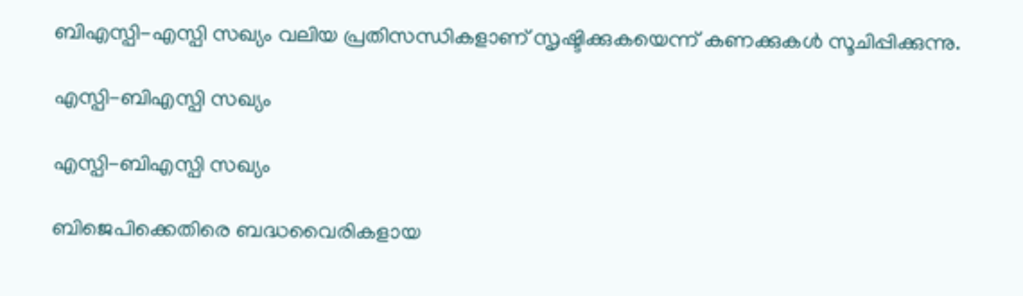ബിഎസ്പി-എസ്പി സഖ്യം വലിയ പ്രതിസന്ധികളാണ് സൃഷ്ടിക്കുകയെന്ന് കണക്കുകള്‍ സൂചിപ്പിക്കുന്നു.

എസ്പി-ബിഎസ്പി സഖ്യം

എസ്പി-ബിഎസ്പി സഖ്യം

ബിജെപിക്കെതിരെ ബദ്ധവൈരികളായ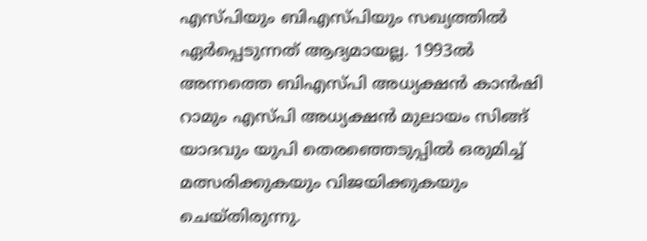എസ്പിയും ബിഎസ്പിയും സഖ്യത്തില്‍ ഏര്‍പ്പെടുന്നത് ആദ്യമായല്ല. 1993ല്‍ അന്നത്തെ ബിഎസ്പി അധ്യക്ഷന്‍ കാന്‍ഷി റാമും എസ്പി അധ്യക്ഷന്‍ മുലായം സിങ്ങ് യാദവും യുപി തെരഞ്ഞെടുപ്പില്‍ ഒരുമിച്ച് മത്സരിക്കുകയും വിജയിക്കുകയും ചെയ്തിരുന്നു.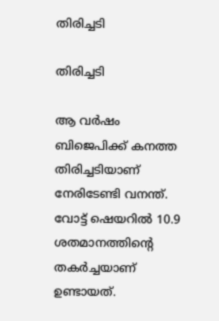തിരിച്ചടി

തിരിച്ചടി

ആ വര്‍ഷം ബിജെപിക്ക് കനത്ത തിരിച്ചടിയാണ് നേരിടേണ്ടി വനന്ത്. വോട്ട് ഷെയറില്‍ 10.9 ശതമാനത്തിന്‍റെ തകര്‍ച്ചയാണ് ഉണ്ടായത്.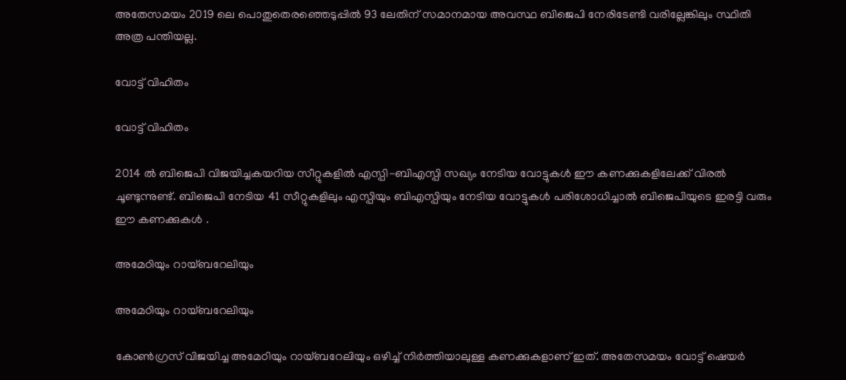അതേസമയം 2019 ലെ പൊതുതെരഞ്ഞെടുപ്പില്‍ 93 ലേതിന് സമാനമായ അവസ്ഥ ബിജെപി നേരിടേണ്ടി വരില്ലേങ്കിലും സ്ഥിതി അത്ര പന്തിയല്ല.

വോട്ട് വിഹിതം

വോട്ട് വിഹിതം

2014 ല്‍ ബിജെപി വിജയിച്ചകയറിയ സീറ്റുകളില്‍ എസ്പി-ബിഎസ്പി സഖ്യം നേടിയ വോട്ടുകള്‍ ഈ കണക്കുകളിലേക്ക് വിരല്‍ ചൂണ്ടുന്നുണ്ട്. ബിജെപി നേടിയ 41 സീറ്റുകളിലും എസ്പിയും ബിഎസ്പിയും നേടിയ വോട്ടുകള്‍ പരിശോധിച്ചാല്‍ ബിജെപിയുടെ ഇരട്ടി വരും ഈ കണക്കുകള്‍ .

അമേഠിയും റായ്ബറേലിയും

അമേഠിയും റായ്ബറേലിയും

കോണ്‍ഗ്രസ് വിജയിച്ച അമേഠിയും റായ്ബറേലിയും ഒഴിച്ച് നിര്‍ത്തിയാലുള്ള കണക്കുകളാണ് ഇത്. അതേസമയം വോട്ട് ഷെയര്‍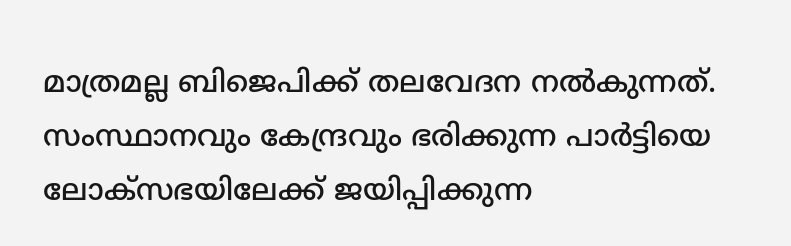മാത്രമല്ല ബിജെപിക്ക് തലവേദന നല്‍കുന്നത്. സംസ്ഥാനവും കേന്ദ്രവും ഭരിക്കുന്ന പാര്‍ട്ടിയെ ലോക്സഭയിലേക്ക് ജയിപ്പിക്കുന്ന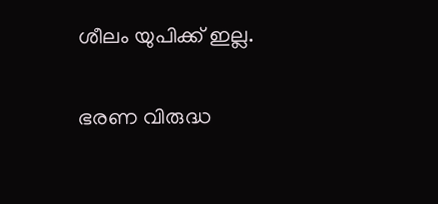ശീലം യുപിക്ക് ഇല്ല.

ഭരണ വിരുദ്ധ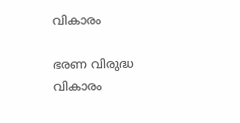വികാരം

ഭരണ വിരുദ്ധ വികാരം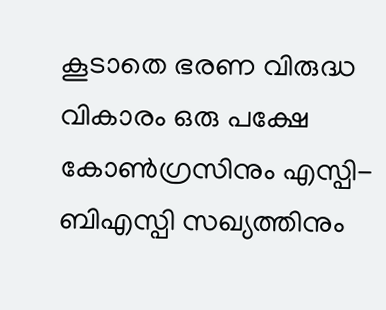കൂടാതെ ഭരണ വിരുദ്ധ വികാരം ഒരു പക്ഷേ കോണ്‍ഗ്രസിനും എസ്പി-ബിഎസ്പി സഖ്യത്തിനും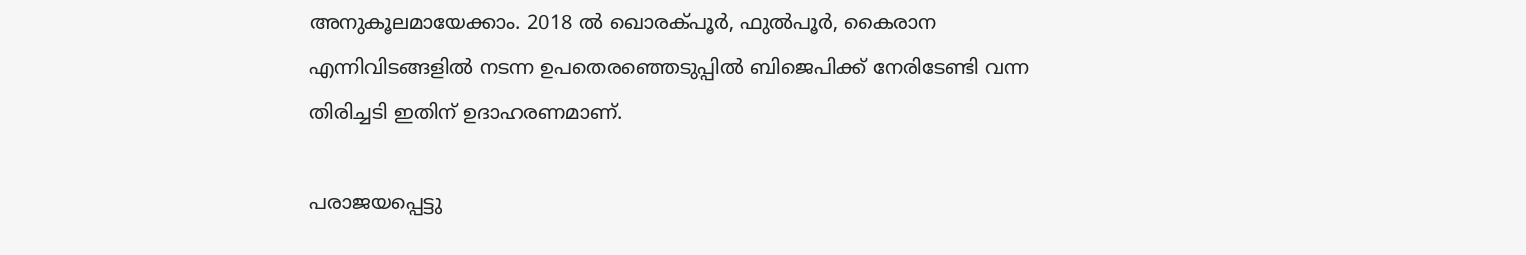അനുകൂലമായേക്കാം. 2018 ല്‍ ഖൊരക്പൂര്‍, ഫുല്‍പൂര്‍, കൈരാന എന്നിവിടങ്ങളില്‍ നടന്ന ഉപതെരഞ്ഞെടുപ്പില്‍ ബിജെപിക്ക് നേരിടേണ്ടി വന്ന തിരിച്ചടി ഇതിന് ഉദാഹരണമാണ്.

പരാജയപ്പെട്ടു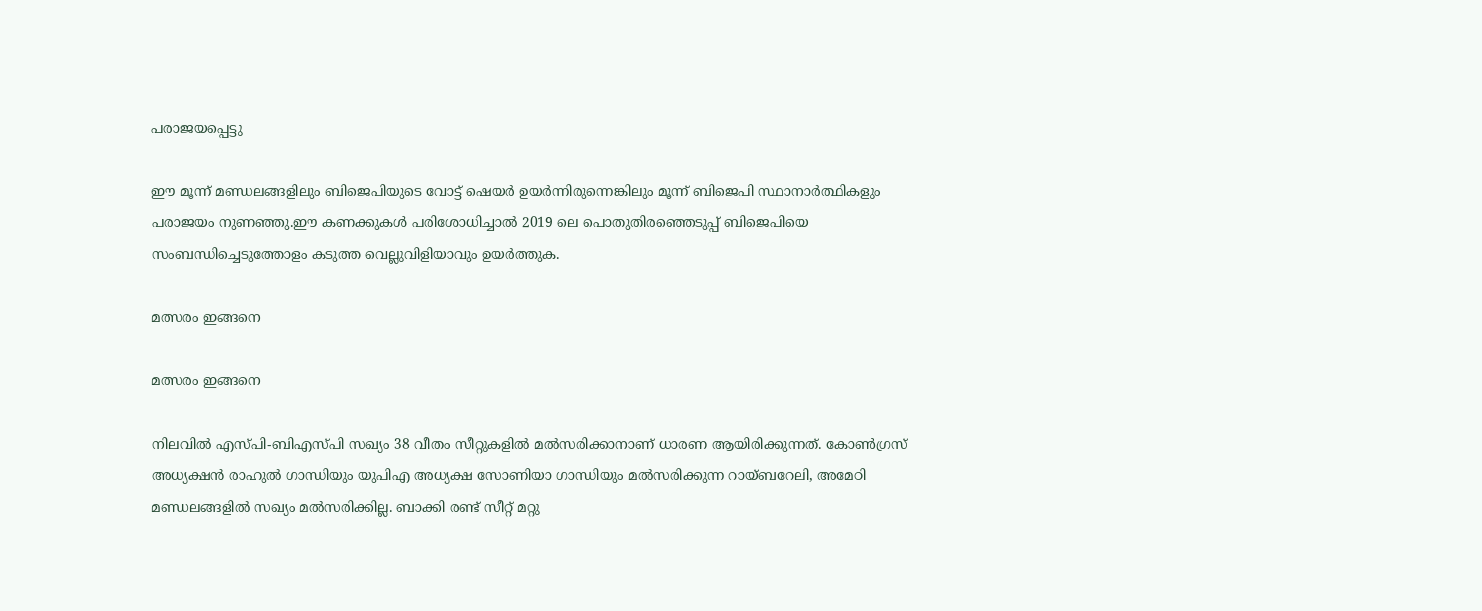പരാജയപ്പെട്ടു

ഈ മൂന്ന് മണ്ഡലങ്ങളിലും ബിജെപിയുടെ വോട്ട് ഷെയര്‍ ഉയര്‍ന്നിരുന്നെങ്കിലും മൂന്ന് ബിജെപി സ്ഥാനാര്‍ത്ഥികളും പരാജയം നുണഞ്ഞു.ഈ കണക്കുകള്‍ പരിശോധിച്ചാല്‍ 2019 ലെ പൊതുതിരഞ്ഞെടുപ്പ് ബിജെപിയെ സംബന്ധിച്ചെടുത്തോളം കടുത്ത വെല്ലുവിളിയാവും ഉയര്‍ത്തുക.

മത്സരം ഇങ്ങനെ

മത്സരം ഇങ്ങനെ

നിലവില്‍ എസ്പി-ബിഎസ്പി സഖ്യം 38 വീതം സീറ്റുകളില്‍ മല്‍സരിക്കാനാണ് ധാരണ ആയിരിക്കുന്നത്. കോണ്‍ഗ്രസ് അധ്യക്ഷന്‍ രാഹുല്‍ ഗാന്ധിയും യുപിഎ അധ്യക്ഷ സോണിയാ ഗാന്ധിയും മല്‍സരിക്കുന്ന റായ്ബറേലി, അമേഠി മണ്ഡലങ്ങളില്‍ സഖ്യം മല്‍സരിക്കില്ല. ബാക്കി രണ്ട് സീറ്റ് മറ്റു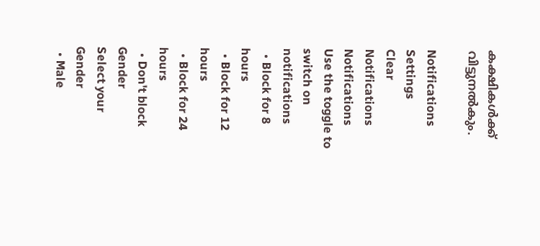കക്ഷികള്‍ക്ക് വിട്ടുനല്‍കും.

Notifications
Settings
Clear Notifications
Notifications
Use the toggle to switch on notifications
  • Block for 8 hours
  • Block for 12 hours
  • Block for 24 hours
  • Don't block
Gender
Select your Gender
  • Male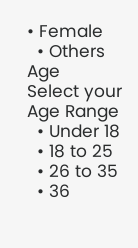• Female
  • Others
Age
Select your Age Range
  • Under 18
  • 18 to 25
  • 26 to 35
  • 36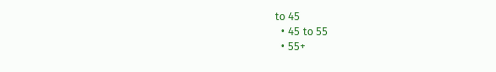to 45
  • 45 to 55
  • 55+